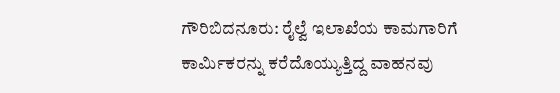ಗೌರಿಬಿದನೂರು: ರೈಲ್ವೆ ಇಲಾಖೆಯ ಕಾಮಗಾರಿಗೆ ಕಾರ್ಮಿಕರನ್ನು ಕರೆದೊಯ್ಯುತ್ತಿದ್ದ ವಾಹನವು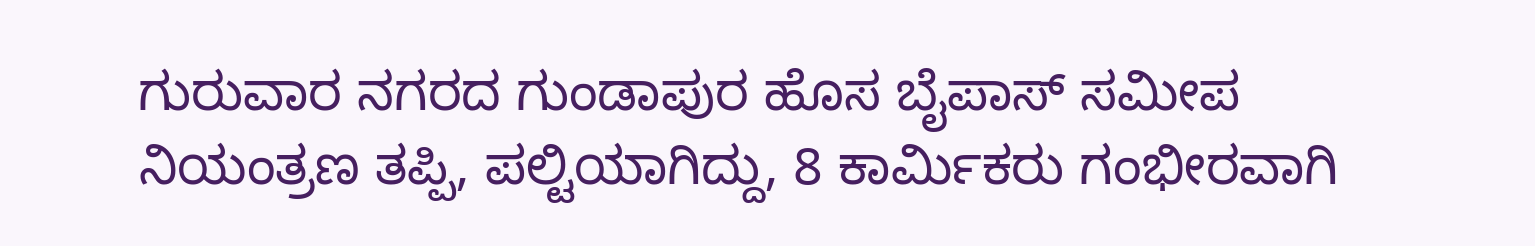ಗುರುವಾರ ನಗರದ ಗುಂಡಾಪುರ ಹೊಸ ಬೈಪಾಸ್ ಸಮೀಪ ನಿಯಂತ್ರಣ ತಪ್ಪಿ, ಪಲ್ಟಿಯಾಗಿದ್ದು, 8 ಕಾರ್ಮಿಕರು ಗಂಭೀರವಾಗಿ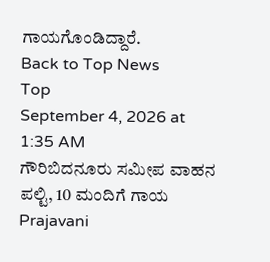ಗಾಯಗೊಂಡಿದ್ದಾರೆ.
Back to Top News
Top
September 4, 2026 at 1:35 AM
ಗೌರಿಬಿದನೂರು ಸಮೀಪ ವಾಹನ ಪಲ್ಟಿ, 10 ಮಂದಿಗೆ ಗಾಯ
Prajavani